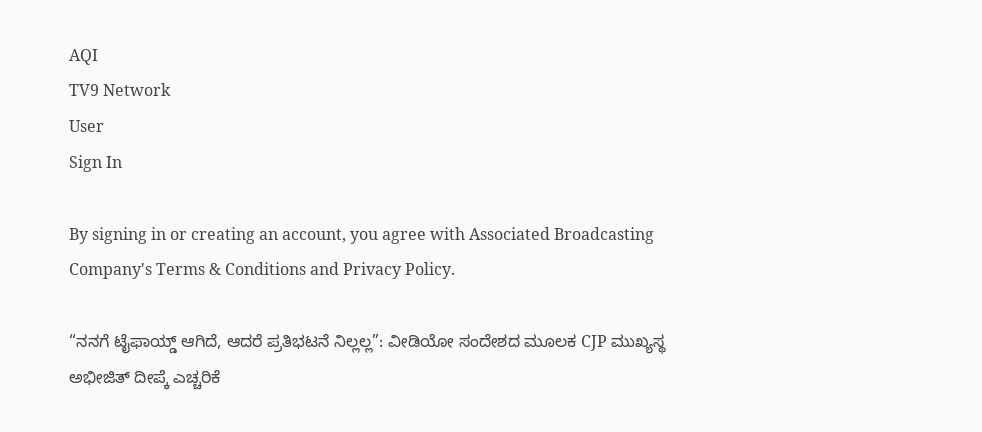AQI
TV9 Network
User
Sign In

By signing in or creating an account, you agree with Associated Broadcasting Company's Terms & Conditions and Privacy Policy.

“ನನಗೆ ಟೈಫಾಯ್ಡ್ ಆಗಿದೆ, ಆದರೆ ಪ್ರತಿಭಟನೆ ನಿಲ್ಲಲ್ಲ”: ವೀಡಿಯೋ ಸಂದೇಶದ ಮೂಲಕ CJP ಮುಖ್ಯಸ್ಥ ಅಭೀಜಿತ್ ದೀಪ್ಕೆ ಎಚ್ಚರಿಕೆ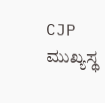CJP ಮುಖ್ಯಸ್ಥ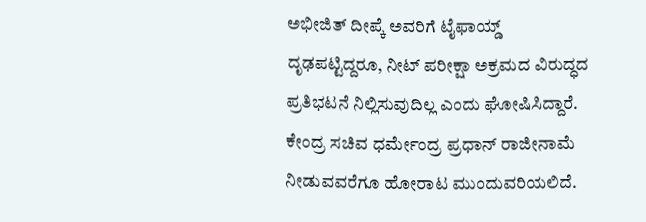ಅಭೀಜಿತ್ ದೀಪ್ಕೆ ಅವರಿಗೆ ಟೈಫಾಯ್ಡ್ ದೃಢಪಟ್ಟಿದ್ದರೂ, ನೀಟ್ ಪರೀಕ್ಷಾ ಅಕ್ರಮದ ವಿರುದ್ಧದ ಪ್ರತಿಭಟನೆ ನಿಲ್ಲಿಸುವುದಿಲ್ಲ ಎಂದು ಘೋಷಿಸಿದ್ದಾರೆ. ಕೇಂದ್ರ ಸಚಿವ ಧರ್ಮೇಂದ್ರ ಪ್ರಧಾನ್ ರಾಜೀನಾಮೆ ನೀಡುವವರೆಗೂ ಹೋರಾಟ ಮುಂದುವರಿಯಲಿದೆ.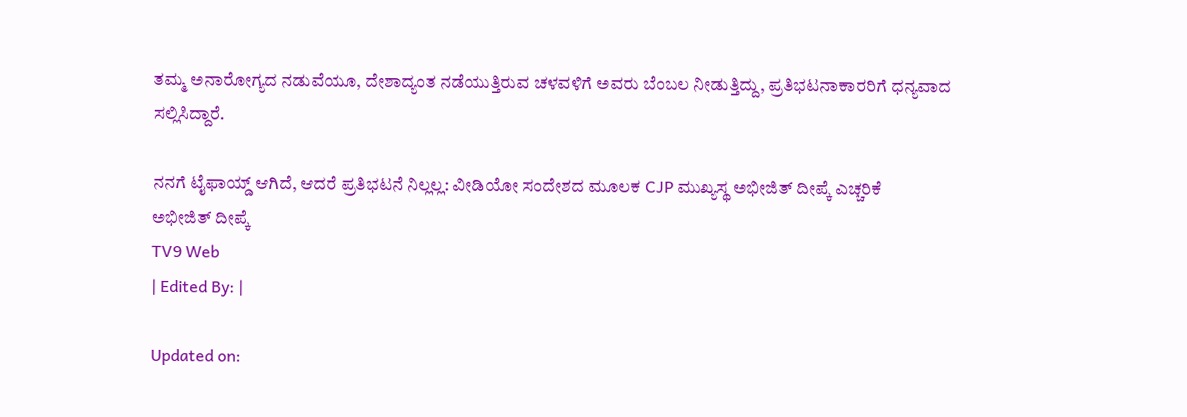ತಮ್ಮ ಅನಾರೋಗ್ಯದ ನಡುವೆಯೂ, ದೇಶಾದ್ಯಂತ ನಡೆಯುತ್ತಿರುವ ಚಳವಳಿಗೆ ಅವರು ಬೆಂಬಲ ನೀಡುತ್ತಿದ್ದು, ಪ್ರತಿಭಟನಾಕಾರರಿಗೆ ಧನ್ಯವಾದ ಸಲ್ಲಿಸಿದ್ದಾರೆ.

ನನಗೆ ಟೈಫಾಯ್ಡ್ ಆಗಿದೆ, ಆದರೆ ಪ್ರತಿಭಟನೆ ನಿಲ್ಲಲ್ಲ: ವೀಡಿಯೋ ಸಂದೇಶದ ಮೂಲಕ CJP ಮುಖ್ಯಸ್ಥ ಅಭೀಜಿತ್ ದೀಪ್ಕೆ ಎಚ್ಚರಿಕೆ
ಅಭೀಜಿತ್ ದೀಪ್ಕೆ
TV9 Web
| Edited By: |

Updated on: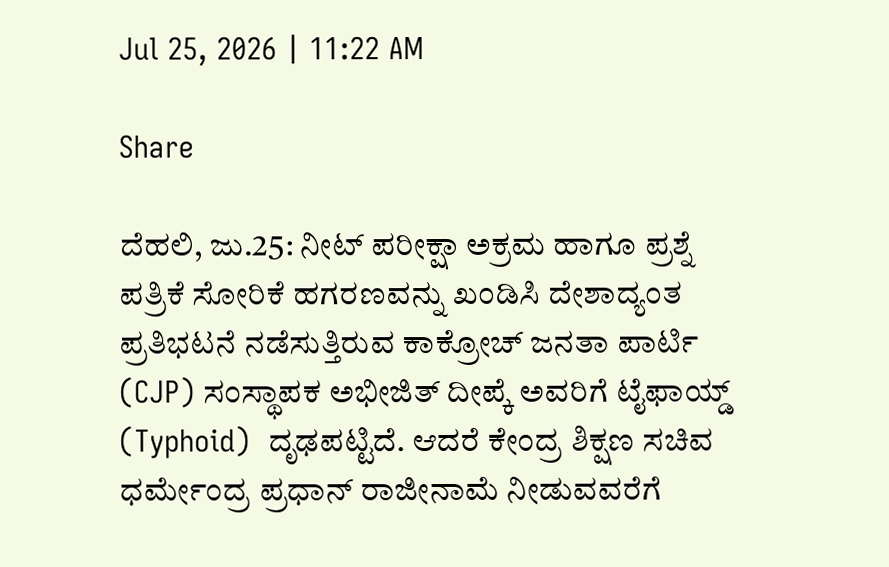Jul 25, 2026 | 11:22 AM

Share

ದೆಹಲಿ, ಜು.25: ನೀಟ್ ಪರೀಕ್ಷಾ ಅಕ್ರಮ ಹಾಗೂ ಪ್ರಶ್ನೆ ಪತ್ರಿಕೆ ಸೋರಿಕೆ ಹಗರಣವನ್ನು ಖಂಡಿಸಿ ದೇಶಾದ್ಯಂತ ಪ್ರತಿಭಟನೆ ನಡೆಸುತ್ತಿರುವ ಕಾಕ್ರೋಚ್ ಜನತಾ ಪಾರ್ಟಿ (CJP) ಸಂಸ್ಥಾಪಕ ಅಭೀಜಿತ್ ದೀಪ್ಕೆ ಅವರಿಗೆ ಟೈಫಾಯ್ಡ್ (Typhoid)  ದೃಢಪಟ್ಟಿದೆ. ಆದರೆ ಕೇಂದ್ರ ಶಿಕ್ಷಣ ಸಚಿವ ಧರ್ಮೇಂದ್ರ ಪ್ರಧಾನ್ ರಾಜೀನಾಮೆ ನೀಡುವವರೆಗೆ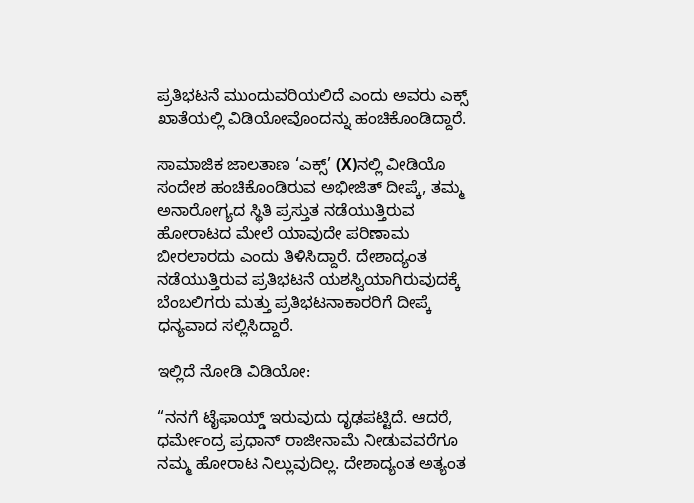ಪ್ರತಿಭಟನೆ ಮುಂದುವರಿಯಲಿದೆ ಎಂದು ಅವರು ಎಕ್ಸ್ ಖಾತೆಯಲ್ಲಿ ವಿಡಿಯೋವೊಂದನ್ನು ಹಂಚಿಕೊಂಡಿದ್ದಾರೆ.

ಸಾಮಾಜಿಕ ಜಾಲತಾಣ ‘ಎಕ್ಸ್’ (X)ನಲ್ಲಿ ವೀಡಿಯೊ ಸಂದೇಶ ಹಂಚಿಕೊಂಡಿರುವ ಅಭೀಜಿತ್ ದೀಪ್ಕೆ, ತಮ್ಮ ಅನಾರೋಗ್ಯದ ಸ್ಥಿತಿ ಪ್ರಸ್ತುತ ನಡೆಯುತ್ತಿರುವ ಹೋರಾಟದ ಮೇಲೆ ಯಾವುದೇ ಪರಿಣಾಮ ಬೀರಲಾರದು ಎಂದು ತಿಳಿಸಿದ್ದಾರೆ. ದೇಶಾದ್ಯಂತ ನಡೆಯುತ್ತಿರುವ ಪ್ರತಿಭಟನೆ ಯಶಸ್ವಿಯಾಗಿರುವುದಕ್ಕೆ ಬೆಂಬಲಿಗರು ಮತ್ತು ಪ್ರತಿಭಟನಾಕಾರರಿಗೆ ದೀಪ್ಕೆ ಧನ್ಯವಾದ ಸಲ್ಲಿಸಿದ್ದಾರೆ.

ಇಲ್ಲಿದೆ ನೋಡಿ ವಿಡಿಯೋ:

“ನನಗೆ ಟೈಫಾಯ್ಡ್ ಇರುವುದು ದೃಢಪಟ್ಟಿದೆ. ಆದರೆ, ಧರ್ಮೇಂದ್ರ ಪ್ರಧಾನ್ ರಾಜೀನಾಮೆ ನೀಡುವವರೆಗೂ ನಮ್ಮ ಹೋರಾಟ ನಿಲ್ಲುವುದಿಲ್ಲ. ದೇಶಾದ್ಯಂತ ಅತ್ಯಂತ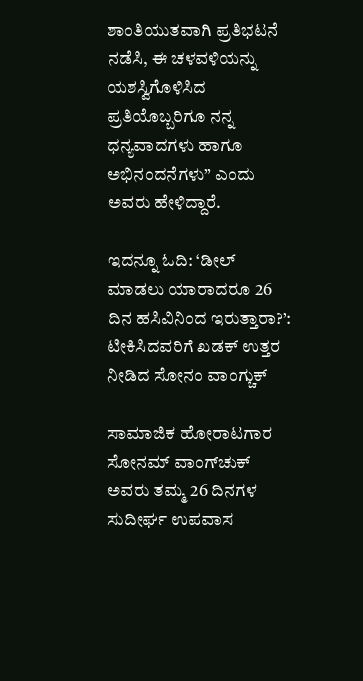ಶಾಂತಿಯುತವಾಗಿ ಪ್ರತಿಭಟನೆ ನಡೆಸಿ, ಈ ಚಳವಳಿಯನ್ನು ಯಶಸ್ವಿಗೊಳಿಸಿದ ಪ್ರತಿಯೊಬ್ಬರಿಗೂ ನನ್ನ ಧನ್ಯವಾದಗಳು ಹಾಗೂ ಅಭಿನಂದನೆಗಳು” ಎಂದು ಅವರು ಹೇಳಿದ್ದಾರೆ.

ಇದನ್ನೂ ಓದಿ: ‘ಡೀಲ್ ಮಾಡಲು ಯಾರಾದರೂ 26 ದಿನ ಹಸಿವಿನಿಂದ ಇರುತ್ತಾರಾ?’: ಟೀಕಿಸಿದವರಿಗೆ ಖಡಕ್ ಉತ್ತರ ನೀಡಿದ ಸೋನಂ ವಾಂಗ್ಚುಕ್

ಸಾಮಾಜಿಕ ಹೋರಾಟಗಾರ ಸೋನಮ್ ವಾಂಗ್‌ಚುಕ್ ಅವರು ತಮ್ಮ 26 ದಿನಗಳ ಸುದೀರ್ಘ ಉಪವಾಸ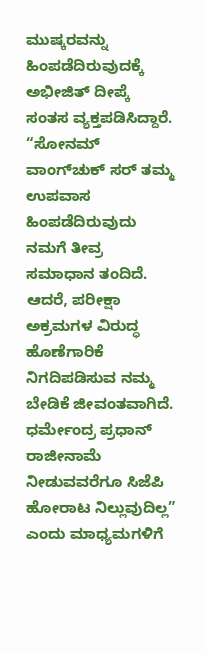ಮುಷ್ಕರವನ್ನು ಹಿಂಪಡೆದಿರುವುದಕ್ಕೆ ಅಭೀಜಿತ್ ದೀಪ್ಕೆ ಸಂತಸ ವ್ಯಕ್ತಪಡಿಸಿದ್ದಾರೆ. “ಸೋನಮ್ ವಾಂಗ್‌ಚುಕ್ ಸರ್ ತಮ್ಮ ಉಪವಾಸ ಹಿಂಪಡೆದಿರುವುದು ನಮಗೆ ತೀವ್ರ ಸಮಾಧಾನ ತಂದಿದೆ. ಆದರೆ, ಪರೀಕ್ಷಾ ಅಕ್ರಮಗಳ ವಿರುದ್ಧ ಹೊಣೆಗಾರಿಕೆ ನಿಗದಿಪಡಿಸುವ ನಮ್ಮ ಬೇಡಿಕೆ ಜೀವಂತವಾಗಿದೆ. ಧರ್ಮೇಂದ್ರ ಪ್ರಧಾನ್ ರಾಜೀನಾಮೆ ನೀಡುವವರೆಗೂ ಸಿಜೆಪಿ ಹೋರಾಟ ನಿಲ್ಲುವುದಿಲ್ಲ” ಎಂದು ಮಾಧ್ಯಮಗಳಿಗೆ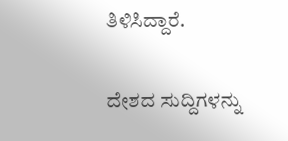ತಿಳಿಸಿದ್ದಾರೆ.

ದೇಶದ ಸುದ್ದಿಗಳನ್ನು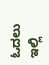ಓದಲು ಇಲ್ಲಿ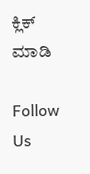ಕ್ಲಿಕ್ ಮಾಡಿ

Follow Us